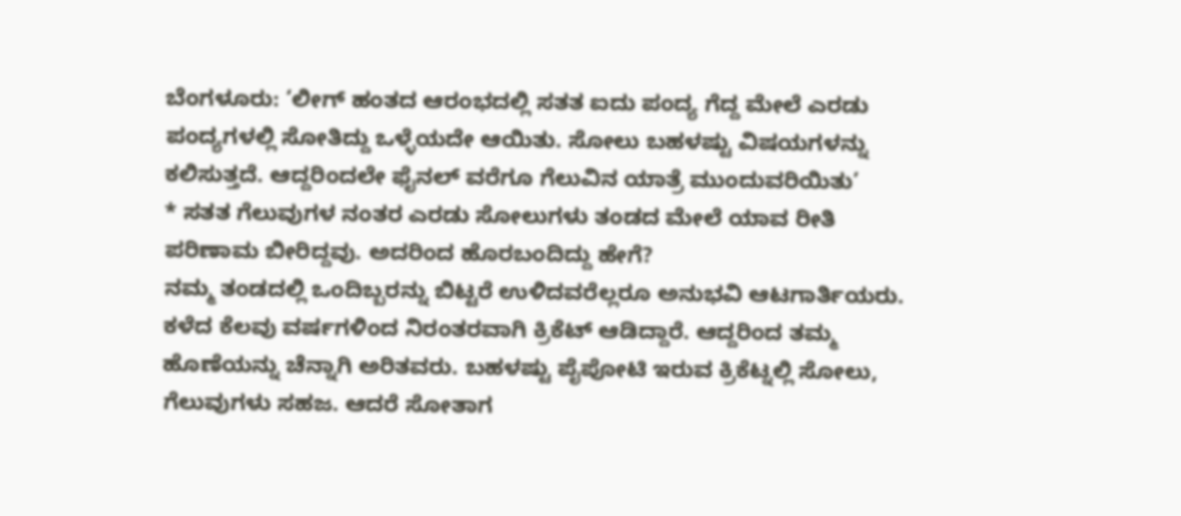ಬೆಂಗಳೂರು: ‘ಲೀಗ್ ಹಂತದ ಆರಂಭದಲ್ಲಿ ಸತತ ಐದು ಪಂದ್ಯ ಗೆದ್ದ ಮೇಲೆ ಎರಡು ಪಂದ್ಯಗಳಲ್ಲಿ ಸೋತಿದ್ದು ಒಳ್ಳೆಯದೇ ಆಯಿತು. ಸೋಲು ಬಹಳಷ್ಟು ವಿಷಯಗಳನ್ನು ಕಲಿಸುತ್ತದೆ. ಆದ್ದರಿಂದಲೇ ಫೈನಲ್ ವರೆಗೂ ಗೆಲುವಿನ ಯಾತ್ರೆ ಮುಂದುವರಿಯಿತು’
* ಸತತ ಗೆಲುವುಗಳ ನಂತರ ಎರಡು ಸೋಲುಗಳು ತಂಡದ ಮೇಲೆ ಯಾವ ರೀತಿ ಪರಿಣಾಮ ಬೀರಿದ್ದವು. ಅದರಿಂದ ಹೊರಬಂದಿದ್ದು ಹೇಗೆ?
ನಮ್ಮ ತಂಡದಲ್ಲಿ ಒಂದಿಬ್ಬರನ್ನು ಬಿಟ್ಟರೆ ಉಳಿದವರೆಲ್ಲರೂ ಅನುಭವಿ ಆಟಗಾರ್ತಿಯರು. ಕಳೆದ ಕೆಲವು ವರ್ಷಗಳಿಂದ ನಿರಂತರವಾಗಿ ಕ್ರಿಕೆಟ್ ಆಡಿದ್ದಾರೆ. ಆದ್ದರಿಂದ ತಮ್ಮ ಹೊಣೆಯನ್ನು ಚೆನ್ನಾಗಿ ಅರಿತವರು. ಬಹಳಷ್ಟು ಪೈಪೋಟಿ ಇರುವ ಕ್ರಿಕೆಟ್ನಲ್ಲಿ ಸೋಲು, ಗೆಲುವುಗಳು ಸಹಜ. ಆದರೆ ಸೋತಾಗ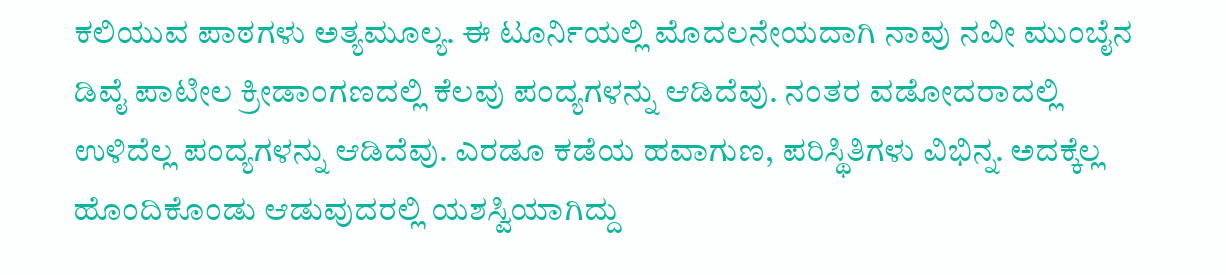ಕಲಿಯುವ ಪಾಠಗಳು ಅತ್ಯಮೂಲ್ಯ. ಈ ಟೂರ್ನಿಯಲ್ಲಿ ಮೊದಲನೇಯದಾಗಿ ನಾವು ನವೀ ಮುಂಬೈನ ಡಿವೈ ಪಾಟೀಲ ಕ್ರೀಡಾಂಗಣದಲ್ಲಿ ಕೆಲವು ಪಂದ್ಯಗಳನ್ನು ಆಡಿದೆವು. ನಂತರ ವಡೋದರಾದಲ್ಲಿ ಉಳಿದೆಲ್ಲ ಪಂದ್ಯಗಳನ್ನು ಆಡಿದೆವು. ಎರಡೂ ಕಡೆಯ ಹವಾಗುಣ, ಪರಿಸ್ಥಿತಿಗಳು ವಿಭಿನ್ನ. ಅದಕ್ಕೆಲ್ಲ ಹೊಂದಿಕೊಂಡು ಆಡುವುದರಲ್ಲಿ ಯಶಸ್ವಿಯಾಗಿದ್ದು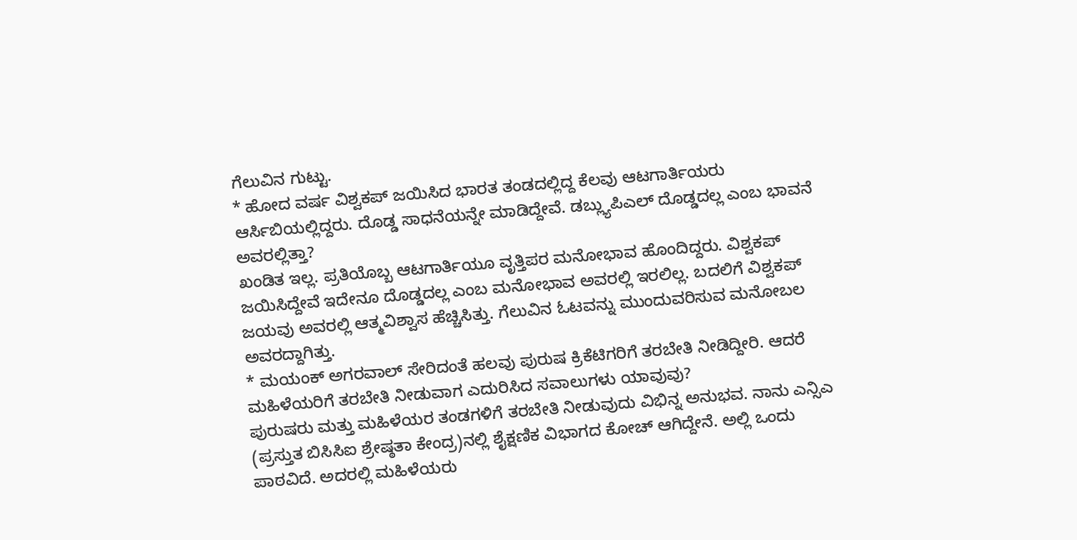ಗೆಲುವಿನ ಗುಟ್ಟು.
* ಹೋದ ವರ್ಷ ವಿಶ್ವಕಪ್ ಜಯಿಸಿದ ಭಾರತ ತಂಡದಲ್ಲಿದ್ದ ಕೆಲವು ಆಟಗಾರ್ತಿಯರು ಆರ್ಸಿಬಿಯಲ್ಲಿದ್ದರು. ದೊಡ್ಡ ಸಾಧನೆಯನ್ನೇ ಮಾಡಿದ್ದೇವೆ. ಡಬ್ಲ್ಯುಪಿಎಲ್ ದೊಡ್ಡದಲ್ಲ ಎಂಬ ಭಾವನೆ ಅವರಲ್ಲಿತ್ತಾ?
ಖಂಡಿತ ಇಲ್ಲ. ಪ್ರತಿಯೊಬ್ಬ ಆಟಗಾರ್ತಿಯೂ ವೃತ್ತಿಪರ ಮನೋಭಾವ ಹೊಂದಿದ್ದರು. ವಿಶ್ವಕಪ್ ಜಯಿಸಿದ್ದೇವೆ ಇದೇನೂ ದೊಡ್ಡದಲ್ಲ ಎಂಬ ಮನೋಭಾವ ಅವರಲ್ಲಿ ಇರಲಿಲ್ಲ. ಬದಲಿಗೆ ವಿಶ್ವಕಪ್ ಜಯವು ಅವರಲ್ಲಿ ಆತ್ಮವಿಶ್ವಾಸ ಹೆಚ್ಚಿಸಿತ್ತು. ಗೆಲುವಿನ ಓಟವನ್ನು ಮುಂದುವರಿಸುವ ಮನೋಬಲ ಅವರದ್ದಾಗಿತ್ತು.
* ಮಯಂಕ್ ಅಗರವಾಲ್ ಸೇರಿದಂತೆ ಹಲವು ಪುರುಷ ಕ್ರಿಕೆಟಿಗರಿಗೆ ತರಬೇತಿ ನೀಡಿದ್ದೀರಿ. ಆದರೆ ಮಹಿಳೆಯರಿಗೆ ತರಬೇತಿ ನೀಡುವಾಗ ಎದುರಿಸಿದ ಸವಾಲುಗಳು ಯಾವುವು?
ಪುರುಷರು ಮತ್ತು ಮಹಿಳೆಯರ ತಂಡಗಳಿಗೆ ತರಬೇತಿ ನೀಡುವುದು ವಿಭಿನ್ನ ಅನುಭವ. ನಾನು ಎನ್ಸಿಎ (ಪ್ರಸ್ತುತ ಬಿಸಿಸಿಐ ಶ್ರೇಷ್ಠತಾ ಕೇಂದ್ರ)ನಲ್ಲಿ ಶೈಕ್ಷಣಿಕ ವಿಭಾಗದ ಕೋಚ್ ಆಗಿದ್ದೇನೆ. ಅಲ್ಲಿ ಒಂದು ಪಾಠವಿದೆ. ಅದರಲ್ಲಿ ಮಹಿಳೆಯರು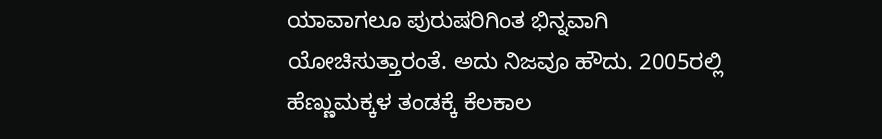ಯಾವಾಗಲೂ ಪುರುಷರಿಗಿಂತ ಭಿನ್ನವಾಗಿ ಯೋಚಿಸುತ್ತಾರಂತೆ. ಅದು ನಿಜವೂ ಹೌದು. 2005ರಲ್ಲಿ ಹೆಣ್ಣುಮಕ್ಕಳ ತಂಡಕ್ಕೆ ಕೆಲಕಾಲ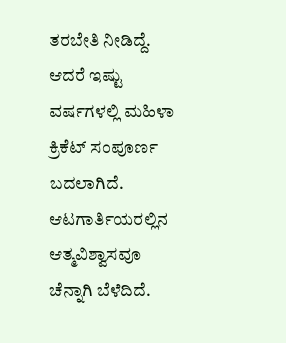ತರಬೇತಿ ನೀಡಿದ್ದೆ. ಆದರೆ ಇಷ್ಟು ವರ್ಷಗಳಲ್ಲಿ ಮಹಿಳಾ ಕ್ರಿಕೆಟ್ ಸಂಪೂರ್ಣ ಬದಲಾಗಿದೆ. ಆಟಗಾರ್ತಿಯರಲ್ಲಿನ ಆತ್ಮವಿಶ್ವಾಸವೂ ಚೆನ್ನಾಗಿ ಬೆಳೆದಿದೆ.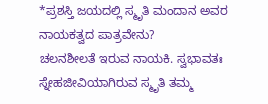*ಪ್ರಶಸ್ತಿ ಜಯದಲ್ಲಿ ಸ್ಮೃತಿ ಮಂದಾನ ಅವರ ನಾಯಕತ್ವದ ಪಾತ್ರವೇನು?
ಚಲನಶೀಲತೆ ಇರುವ ನಾಯಕಿ. ಸ್ವಭಾವತಃ ಸ್ನೇಹಜೀವಿಯಾಗಿರುವ ಸ್ಮೃತಿ ತಮ್ಮ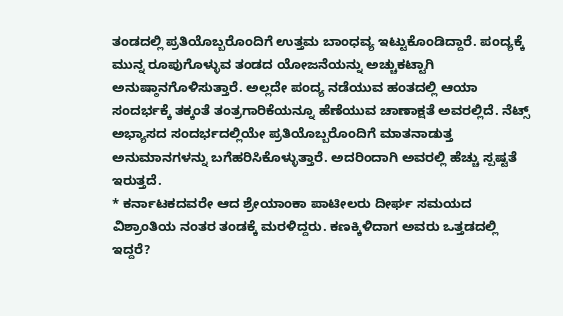ತಂಡದಲ್ಲಿ ಪ್ರತಿಯೊಬ್ಬರೊಂದಿಗೆ ಉತ್ತಮ ಬಾಂಧವ್ಯ ಇಟ್ಟುಕೊಂಡಿದ್ದಾರೆ. ಪಂದ್ಯಕ್ಕೆ ಮುನ್ನ ರೂಪುಗೊಳ್ಳುವ ತಂಡದ ಯೋಜನೆಯನ್ನು ಅಚ್ಚುಕಟ್ಟಾಗಿ ಅನುಷ್ಠಾನಗೊಳಿಸುತ್ತಾರೆ. ಅಲ್ಲದೇ ಪಂದ್ಯ ನಡೆಯುವ ಹಂತದಲ್ಲಿ ಆಯಾ ಸಂದರ್ಭಕ್ಕೆ ತಕ್ಕಂತೆ ತಂತ್ರಗಾರಿಕೆಯನ್ನೂ ಹೆಣೆಯುವ ಚಾಣಾಕ್ಷತೆ ಅವರಲ್ಲಿದೆ. ನೆಟ್ಸ್ ಅಭ್ಯಾಸದ ಸಂದರ್ಭದಲ್ಲಿಯೇ ಪ್ರತಿಯೊಬ್ಬರೊಂದಿಗೆ ಮಾತನಾಡುತ್ತ ಅನುಮಾನಗಳನ್ನು ಬಗೆಹರಿಸಿಕೊಳ್ಳುತ್ತಾರೆ. ಅದರಿಂದಾಗಿ ಅವರಲ್ಲಿ ಹೆಚ್ಚು ಸ್ಪಷ್ಟತೆ ಇರುತ್ತದೆ.
* ಕರ್ನಾಟಕದವರೇ ಆದ ಶ್ರೇಯಾಂಕಾ ಪಾಟೀಲರು ದೀರ್ಘ ಸಮಯದ ವಿಶ್ರಾಂತಿಯ ನಂತರ ತಂಡಕ್ಕೆ ಮರಳಿದ್ದರು. ಕಣಕ್ಕಿಳಿದಾಗ ಅವರು ಒತ್ತಡದಲ್ಲಿ ಇದ್ದರೆ?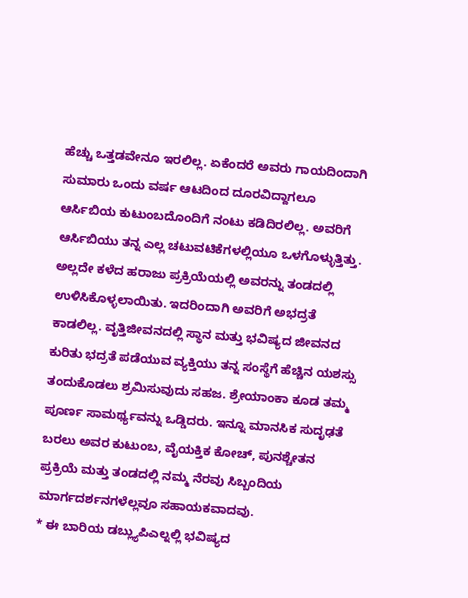ಹೆಚ್ಚು ಒತ್ತಡವೇನೂ ಇರಲಿಲ್ಲ. ಏಕೆಂದರೆ ಅವರು ಗಾಯದಿಂದಾಗಿ ಸುಮಾರು ಒಂದು ವರ್ಷ ಆಟದಿಂದ ದೂರವಿದ್ದಾಗಲೂ ಆರ್ಸಿಬಿಯ ಕುಟುಂಬದೊಂದಿಗೆ ನಂಟು ಕಡಿದಿರಲಿಲ್ಲ. ಅವರಿಗೆ ಆರ್ಸಿಬಿಯು ತನ್ನ ಎಲ್ಲ ಚಟುವಟಿಕೆಗಳಲ್ಲಿಯೂ ಒಳಗೊಳ್ಳುತ್ತಿತ್ತು. ಅಲ್ಲದೇ ಕಳೆದ ಹರಾಜು ಪ್ರಕ್ರಿಯೆಯಲ್ಲಿ ಅವರನ್ನು ತಂಡದಲ್ಲಿ ಉಳಿಸಿಕೊಳ್ಳಲಾಯಿತು. ಇದರಿಂದಾಗಿ ಅವರಿಗೆ ಅಭದ್ರತೆ ಕಾಡಲಿಲ್ಲ. ವೃತ್ತಿಜೀವನದಲ್ಲಿ ಸ್ಥಾನ ಮತ್ತು ಭವಿಷ್ಯದ ಜೀವನದ ಕುರಿತು ಭದ್ರತೆ ಪಡೆಯುವ ವ್ಯಕ್ತಿಯು ತನ್ನ ಸಂಸ್ಥೆಗೆ ಹೆಚ್ಚಿನ ಯಶಸ್ಸು ತಂದುಕೊಡಲು ಶ್ರಮಿಸುವುದು ಸಹಜ. ಶ್ರೇಯಾಂಕಾ ಕೂಡ ತಮ್ಮ ಪೂರ್ಣ ಸಾಮರ್ಥ್ಯವನ್ನು ಒಡ್ಡಿದರು. ಇನ್ನೂ ಮಾನಸಿಕ ಸುದೃಢತೆ ಬರಲು ಅವರ ಕುಟುಂಬ, ವೈಯಕ್ತಿಕ ಕೋಚ್, ಪುನಶ್ಚೇತನ ಪ್ರಕ್ರಿಯೆ ಮತ್ತು ತಂಡದಲ್ಲಿ ನಮ್ಮ ನೆರವು ಸಿಬ್ಬಂದಿಯ ಮಾರ್ಗದರ್ಶನಗಳೆಲ್ಲವೂ ಸಹಾಯಕವಾದವು.
* ಈ ಬಾರಿಯ ಡಬ್ಲ್ಯುಪಿಎಲ್ನಲ್ಲಿ ಭವಿಷ್ಯದ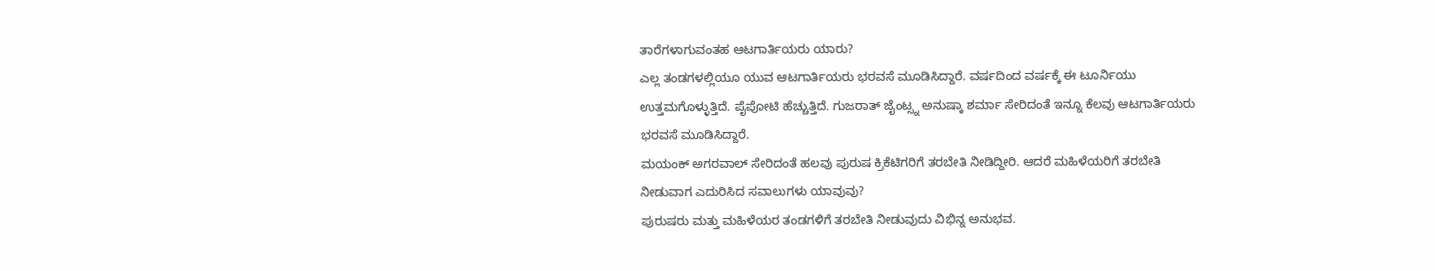ತಾರೆಗಳಾಗುವಂತಹ ಆಟಗಾರ್ತಿಯರು ಯಾರು?
ಎಲ್ಲ ತಂಡಗಳಲ್ಲಿಯೂ ಯುವ ಆಟಗಾರ್ತಿಯರು ಭರವಸೆ ಮೂಡಿಸಿದ್ದಾರೆ. ವರ್ಷದಿಂದ ವರ್ಷಕ್ಕೆ ಈ ಟೂರ್ನಿಯು ಉತ್ತಮಗೊಳ್ಳುತ್ತಿದೆ. ಪೈಪೋಟಿ ಹೆಚ್ಚುತ್ತಿದೆ. ಗುಜರಾತ್ ಜೈಂಟ್ಸ್ನ ಅನುಷ್ಕಾ ಶರ್ಮಾ ಸೇರಿದಂತೆ ಇನ್ನೂ ಕೆಲವು ಆಟಗಾರ್ತಿಯರು ಭರವಸೆ ಮೂಡಿಸಿದ್ದಾರೆ.
ಮಯಂಕ್ ಅಗರವಾಲ್ ಸೇರಿದಂತೆ ಹಲವು ಪುರುಷ ಕ್ರಿಕೆಟಿಗರಿಗೆ ತರಬೇತಿ ನೀಡಿದ್ದೀರಿ. ಆದರೆ ಮಹಿಳೆಯರಿಗೆ ತರಬೇತಿ ನೀಡುವಾಗ ಎದುರಿಸಿದ ಸವಾಲುಗಳು ಯಾವುವು?
ಪುರುಷರು ಮತ್ತು ಮಹಿಳೆಯರ ತಂಡಗಳಿಗೆ ತರಬೇತಿ ನೀಡುವುದು ವಿಭಿನ್ನ ಅನುಭವ.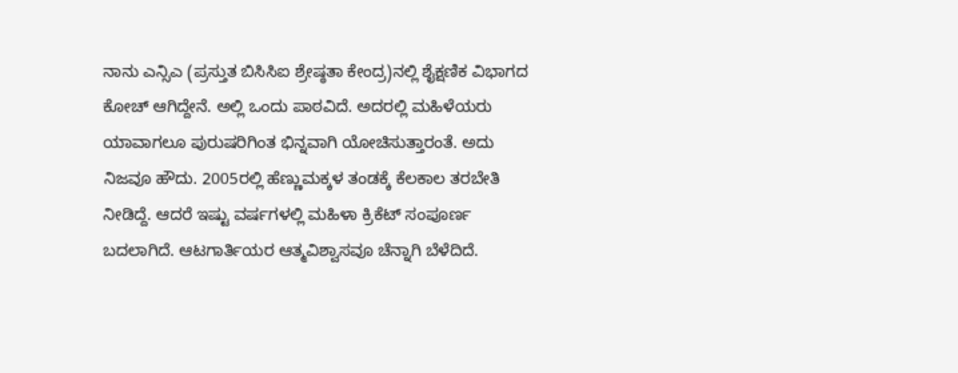ನಾನು ಎನ್ಸಿಎ (ಪ್ರಸ್ತುತ ಬಿಸಿಸಿಐ ಶ್ರೇಷ್ಠತಾ ಕೇಂದ್ರ)ನಲ್ಲಿ ಶೈಕ್ಷಣಿಕ ವಿಭಾಗದ ಕೋಚ್ ಆಗಿದ್ದೇನೆ. ಅಲ್ಲಿ ಒಂದು ಪಾಠವಿದೆ. ಅದರಲ್ಲಿ ಮಹಿಳೆಯರು ಯಾವಾಗಲೂ ಪುರುಷರಿಗಿಂತ ಭಿನ್ನವಾಗಿ ಯೋಚಿಸುತ್ತಾರಂತೆ. ಅದು ನಿಜವೂ ಹೌದು. 2005ರಲ್ಲಿ ಹೆಣ್ಣುಮಕ್ಕಳ ತಂಡಕ್ಕೆ ಕೆಲಕಾಲ ತರಬೇತಿ ನೀಡಿದ್ದೆ. ಆದರೆ ಇಷ್ಟು ವರ್ಷಗಳಲ್ಲಿ ಮಹಿಳಾ ಕ್ರಿಕೆಟ್ ಸಂಪೂರ್ಣ ಬದಲಾಗಿದೆ. ಆಟಗಾರ್ತಿಯರ ಆತ್ಮವಿಶ್ವಾಸವೂ ಚೆನ್ನಾಗಿ ಬೆಳೆದಿದೆ.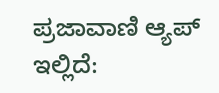ಪ್ರಜಾವಾಣಿ ಆ್ಯಪ್ ಇಲ್ಲಿದೆ: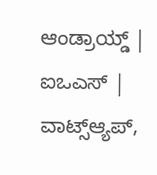ಆಂಡ್ರಾಯ್ಡ್ | ಐಒಎಸ್ | ವಾಟ್ಸ್ಆ್ಯಪ್,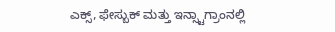ಎಕ್ಸ್, ಫೇಸ್ಬುಕ್ ಮತ್ತು ಇನ್ಸ್ಟಾಗ್ರಾಂನಲ್ಲಿ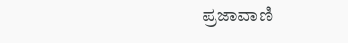ಪ್ರಜಾವಾಣಿ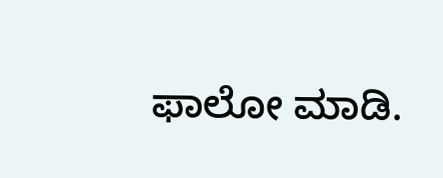ಫಾಲೋ ಮಾಡಿ.